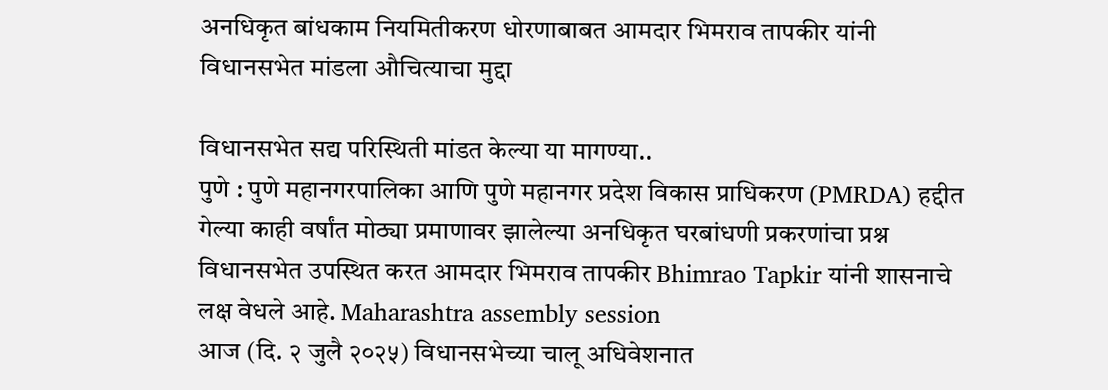अनधिकृत बांधकाम नियमितीकरण धोरणाबाबत आमदार भिमराव तापकीर यांनी विधानसभेत मांडला औचित्याचा मुद्दा

विधानसभेत सद्य परिस्थिती मांडत केल्या या मागण्या..
पुणे : पुणे महानगरपालिका आणि पुणे महानगर प्रदेश विकास प्राधिकरण (PMRDA) हद्दीत गेल्या काही वर्षांत मोठ्या प्रमाणावर झालेल्या अनधिकृत घरबांधणी प्रकरणांचा प्रश्न विधानसभेत उपस्थित करत आमदार भिमराव तापकीर Bhimrao Tapkir यांनी शासनाचे लक्ष वेधले आहे. Maharashtra assembly session
आज (दि. २ जुलै २०२५) विधानसभेच्या चालू अधिवेशनात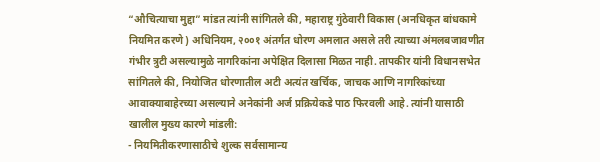“औचित्याचा मुद्दा” मांडत त्यांनी सांगितले की, महाराष्ट्र गुंठेवारी विकास (अनधिकृत बांधकामे नियमित करणे) अधिनियम, २००१ अंतर्गत धोरण अमलात असले तरी त्याच्या अंमलबजावणीत गंभीर त्रुटी असल्यामुळे नागरिकांना अपेक्षित दिलासा मिळत नाही. तापकीर यांनी विधानसभेत सांगितले की, नियोजित धोरणातील अटी अत्यंत खर्चिक, जाचक आणि नागरिकांच्या आवाक्याबाहेरच्या असल्याने अनेकांनी अर्ज प्रक्रियेकडे पाठ फिरवली आहे. त्यांनी यासाठी खालील मुख्य कारणे मांडली:
- नियमितीकरणासाठीचे शुल्क सर्वसामान्य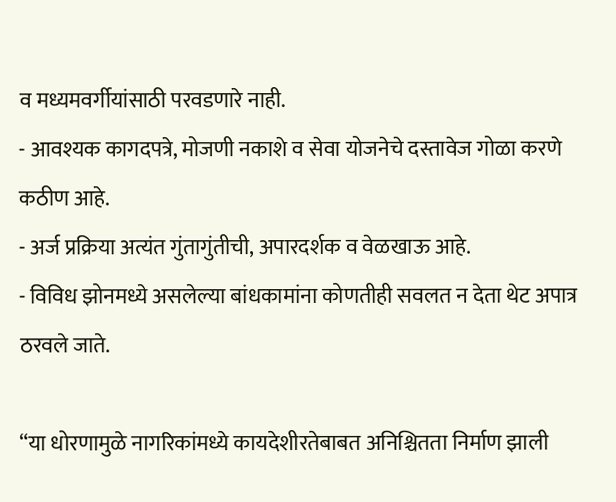व मध्यमवर्गीयांसाठी परवडणारे नाही.
- आवश्यक कागदपत्रे, मोजणी नकाशे व सेवा योजनेचे दस्तावेज गोळा करणे कठीण आहे.
- अर्ज प्रक्रिया अत्यंत गुंतागुंतीची, अपारदर्शक व वेळखाऊ आहे.
- विविध झोनमध्ये असलेल्या बांधकामांना कोणतीही सवलत न देता थेट अपात्र ठरवले जाते.

“या धोरणामुळे नागरिकांमध्ये कायदेशीरतेबाबत अनिश्चितता निर्माण झाली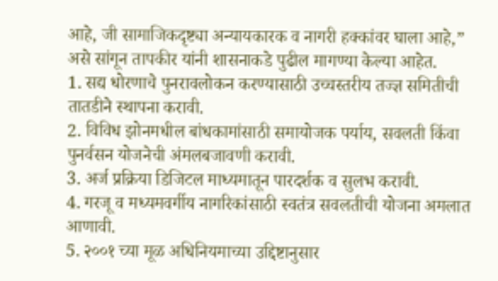आहे, जी सामाजिकदृष्ट्या अन्यायकारक व नागरी हक्कांवर घाला आहे,” असे सांगून तापकीर यांनी शासनाकडे पुढील मागण्या केल्या आहेत.
1. सद्य धोरणाचे पुनरावलोकन करण्यासाठी उच्चस्तरीय तज्ज्ञ समितीची तातडीने स्थापना करावी.
2. विविध झोनमधील बांधकामांसाठी समायोजक पर्याय, सवलती किंवा पुनर्वसन योजनेची अंमलबजावणी करावी.
3. अर्ज प्रक्रिया डिजिटल माध्यमातून पारदर्शक व सुलभ करावी.
4. गरजू व मध्यमवर्गीय नागरिकांसाठी स्वतंत्र सवलतीची योजना अमलात आणावी.
5. २००१ च्या मूळ अधिनियमाच्या उद्दिष्टानुसार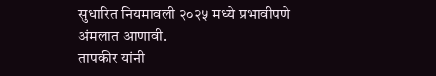सुधारित नियमावली २०२५ मध्ये प्रभावीपणे अंमलात आणावी.
तापकीर यांनी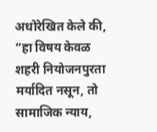अधोरेखित केले की, “हा विषय केवळ शहरी नियोजनपुरता मर्यादित नसून, तो सामाजिक न्याय,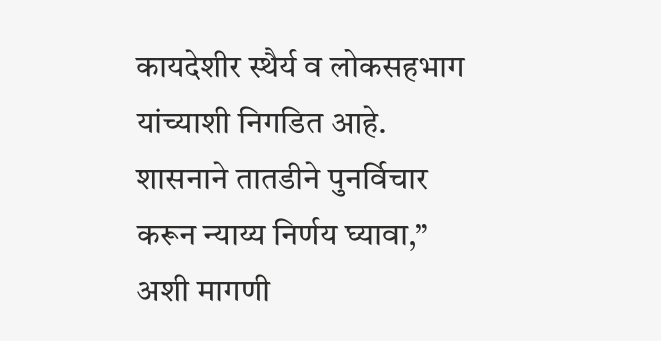कायदेशीर स्थैर्य व लोकसहभाग यांच्याशी निगडित आहे. शासनाने तातडीने पुनर्विचार करून न्याय्य निर्णय घ्यावा,” अशी मागणी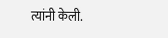त्यांनी केली.